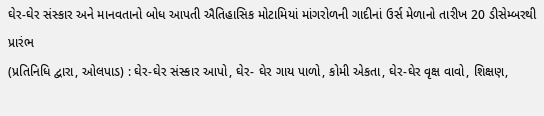ઘેર-ઘેર સંસ્કાર અને માનવતાનો બોધ આપતી ઐતિહાસિક મોટામિયાં માંગરોળની ગાદીનાં ઉર્સ મેળાનો તારીખ 20 ડીસેમ્બરથી પ્રારંભ
(પ્રતિનિધિ દ્વારા, ઓલપાડ) : ઘેર-ઘેર સંસ્કાર આપો, ઘેર- ઘેર ગાય પાળો, કોમી એકતા, ઘેર-ઘેર વૃક્ષ વાવો, શિક્ષણ,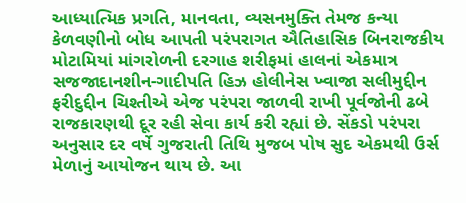આધ્યાત્મિક પ્રગતિ, માનવતા, વ્યસનમુક્તિ તેમજ કન્યા કેળવણીનો બોધ આપતી પરંપરાગત ઐતિહાસિક બિનરાજકીય મોટામિયાં માંગરોળની દરગાહ શરીફમાં હાલનાં એકમાત્ર સજજાદાનશીન-ગાદીપતિ હિઝ હોલીનેસ ખ્વાજા સલીમુદ્દીન ફરીદુદ્દીન ચિશ્તીએ એજ પરંપરા જાળવી રાખી પૂર્વજોની ઢબે રાજકારણથી દૂર રહી સેવા કાર્ય કરી રહ્યાં છે. સેંકડો પરંપરા અનુસાર દર વર્ષે ગુજરાતી તિથિ મુજબ પોષ સુદ એકમથી ઉર્સ મેળાનું આયોજન થાય છે. આ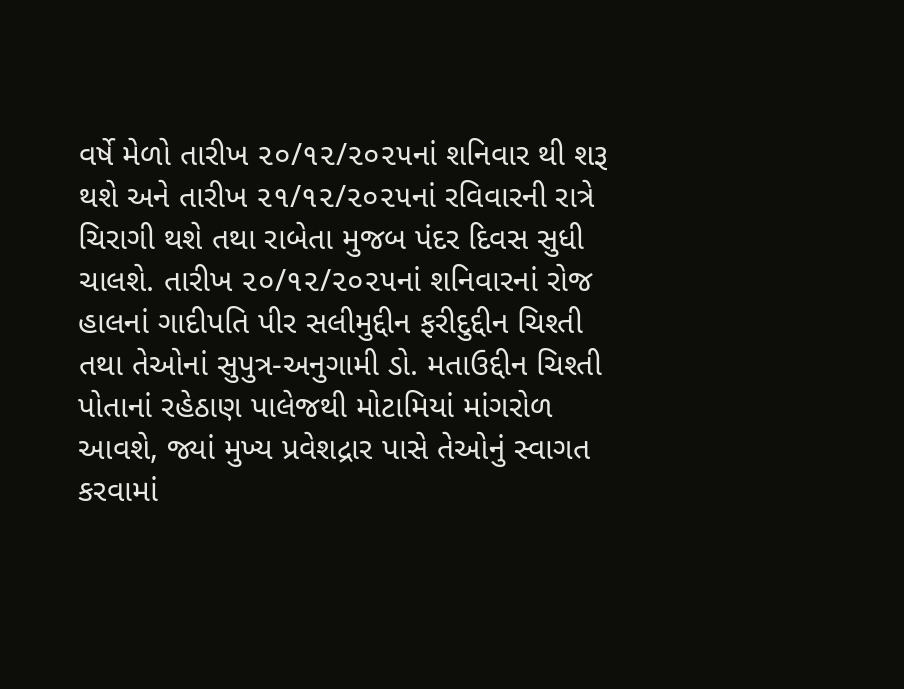વર્ષે મેળો તારીખ ૨૦/૧૨/૨૦૨૫નાં શનિવાર થી શરૂ થશે અને તારીખ ૨૧/૧૨/૨૦૨૫નાં રવિવારની રાત્રે ચિરાગી થશે તથા રાબેતા મુજબ પંદર દિવસ સુધી ચાલશે. તારીખ ૨૦/૧૨/૨૦૨૫નાં શનિવારનાં રોજ હાલનાં ગાદીપતિ પીર સલીમુદ્દીન ફરીદુદ્દીન ચિશ્તી તથા તેઓનાં સુપુત્ર-અનુગામી ડો. મતાઉદ્દીન ચિશ્તી પોતાનાં રહેઠાણ પાલેજથી મોટામિયાં માંગરોળ આવશે, જ્યાં મુખ્ય પ્રવેશદ્રાર પાસે તેઓનું સ્વાગત કરવામાં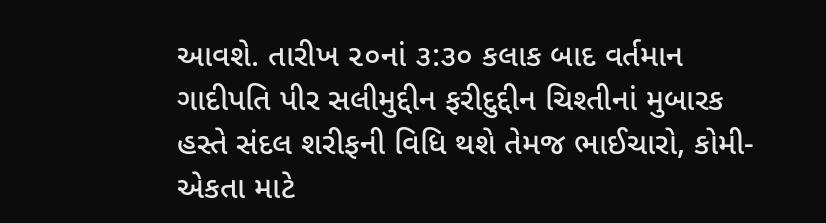આવશે. તારીખ ૨૦નાં ૩:૩૦ કલાક બાદ વર્તમાન ગાદીપતિ પીર સલીમુદ્દીન ફરીદુદ્દીન ચિશ્તીનાં મુબારક હસ્તે સંદલ શરીફની વિધિ થશે તેમજ ભાઈચારો, કોમી-એકતા માટે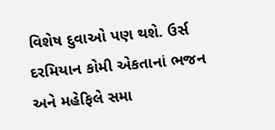વિશેષ દુવાઓ પણ થશે. ઉર્સ દરમિયાન કોમી એકતાનાં ભજન અને મહેફિલે સમા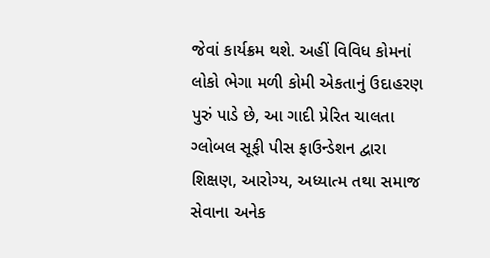જેવાં કાર્યક્રમ થશે. અહીં વિવિધ કોમનાં લોકો ભેગા મળી કોમી એકતાનું ઉદાહરણ પુરું પાડે છે, આ ગાદી પ્રેરિત ચાલતા ગ્લોબલ સૂફી પીસ ફાઉન્ડેશન દ્વારા શિક્ષણ, આરોગ્ય, અધ્યાત્મ તથા સમાજ સેવાના અનેક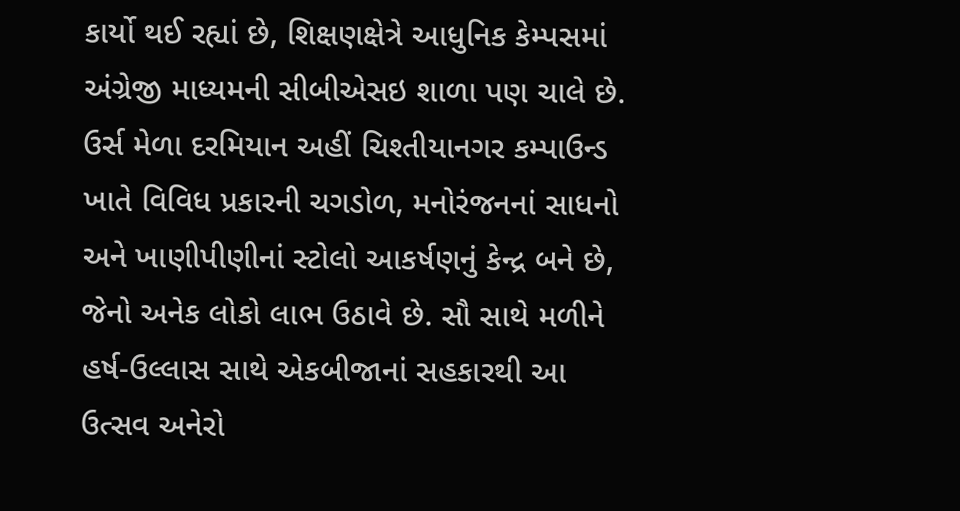કાર્યો થઈ રહ્યાં છે, શિક્ષણક્ષેત્રે આધુનિક કેમ્પસમાં અંગ્રેજી માધ્યમની સીબીએસઇ શાળા પણ ચાલે છે. ઉર્સ મેળા દરમિયાન અહીં ચિશ્તીયાનગર કમ્પાઉન્ડ ખાતે વિવિધ પ્રકારની ચગડોળ, મનોરંજનનાં સાધનો અને ખાણીપીણીનાં સ્ટોલો આકર્ષણનું કેન્દ્ર બને છે, જેનો અનેક લોકો લાભ ઉઠાવે છે. સૌ સાથે મળીને હર્ષ-ઉલ્લાસ સાથે એકબીજાનાં સહકારથી આ ઉત્સવ અનેરો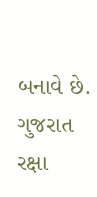બનાવે છે.
ગુજરાત રક્ષા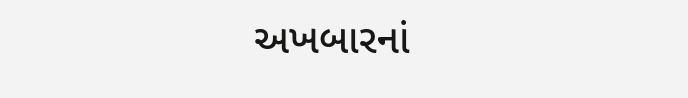અખબારનાં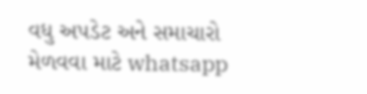વધુ અપડેટ અને સમાચારો મેળવવા માટે whatsapp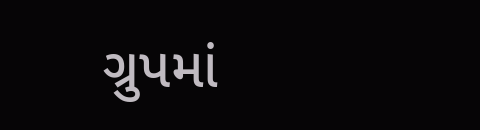ગ્રુપમાં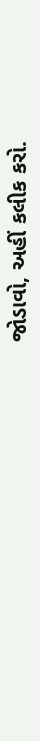જોડાવો, અહીં કલીક કરો.